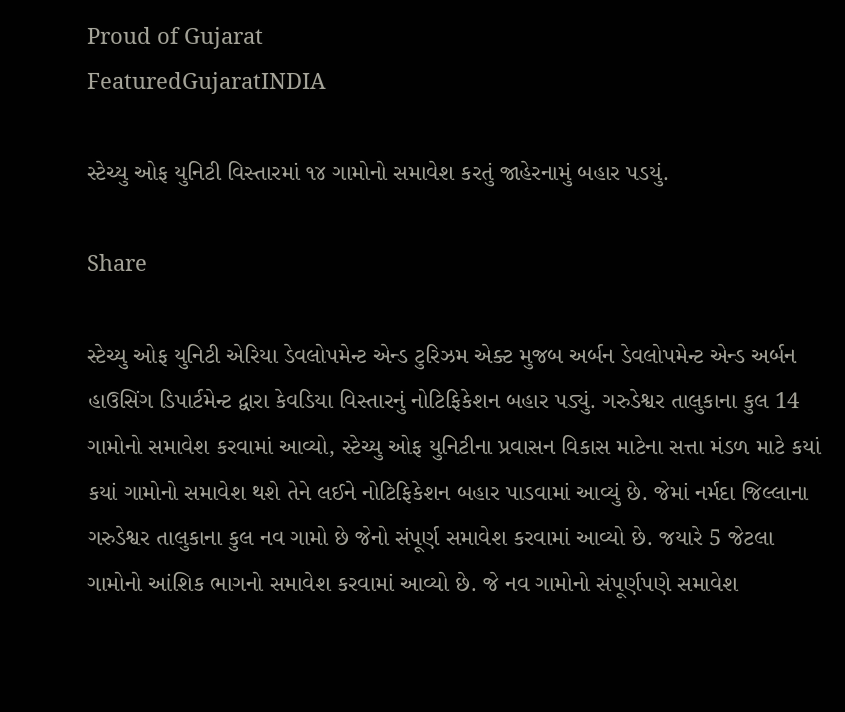Proud of Gujarat
FeaturedGujaratINDIA

સ્ટેચ્યુ ઓફ યુનિટી વિસ્તારમાં ૧૪ ગામોનો સમાવેશ કરતું જાહેરનામું બહાર પડયું.

Share

સ્ટેચ્યુ ઓફ યુનિટી એરિયા ડેવલોપમેન્ટ એન્ડ ટુરિઝમ એક્ટ મુજબ અર્બન ડેવલોપમેન્ટ એન્ડ અર્બન હાઉસિંગ ડિપાર્ટમેન્ટ દ્વારા કેવડિયા વિસ્તારનું નોટિફિકેશન બહાર પડ્યું. ગરુડેશ્વર તાલુકાના કુલ 14 ગામોનો સમાવેશ કરવામાં આવ્યો, સ્ટેચ્યુ ઓફ યુનિટીના પ્રવાસન વિકાસ માટેના સત્તા મંડળ માટે કયાં કયાં ગામોનો સમાવેશ થશે તેને લઈને નોટિફિકેશન બહાર પાડવામાં આવ્યું છે. જેમાં નર્મદા જિલ્લાના ગરુડેશ્વર તાલુકાના કુલ નવ ગામો છે જેનો સંપૂર્ણ સમાવેશ કરવામાં આવ્યો છે. જયારે 5 જેટલા ગામોનો આંશિક ભાગનો સમાવેશ કરવામાં આવ્યો છે. જે નવ ગામોનો સંપૂર્ણપણે સમાવેશ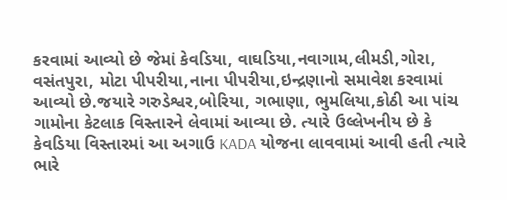કરવામાં આવ્યો છે જેમાં કેવડિયા, વાઘડિયા,નવાગામ,લીમડી,ગોરા, વસંતપુરા, મોટા પીપરીયા,નાના પીપરીયા,ઇન્દ્રણાનો સમાવેશ કરવામાં આવ્યો છે.જયારે ગરુડેશ્વર,બોરિયા, ગભાણા, ભુમલિયા,કોઠી આ પાંચ ગામોના કેટલાક વિસ્તારને લેવામાં આવ્યા છે. ત્યારે ઉલ્લેખનીય છે કે કેવડિયા વિસ્તારમાં આ અગાઉ KADA યોજના લાવવામાં આવી હતી ત્યારે ભારે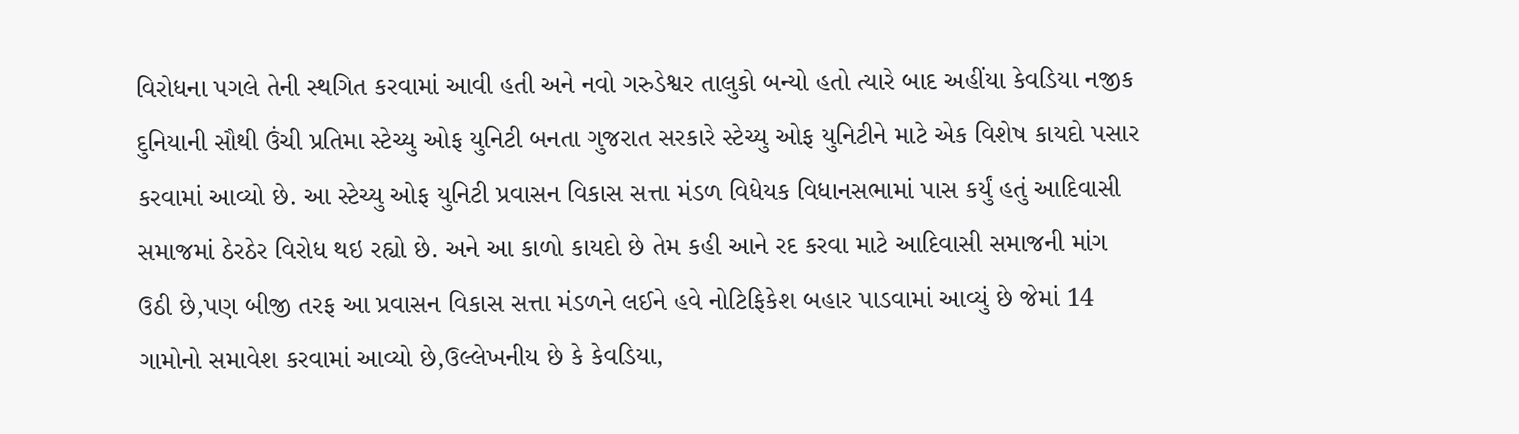વિરોધના પગલે તેની સ્થગિત કરવામાં આવી હતી અને નવો ગરુડેશ્વર તાલુકો બન્યો હતો ત્યારે બાદ અહીંયા કેવડિયા નજીક દુનિયાની સૌથી ઉંચી પ્રતિમા સ્ટેચ્યુ ઓફ યુનિટી બનતા ગુજરાત સરકારે સ્ટેચ્યુ ઓફ યુનિટીને માટે એક વિશેષ કાયદો પસાર કરવામાં આવ્યો છે. આ સ્ટેચ્યુ ઓફ યુનિટી પ્રવાસન વિકાસ સત્તા મંડળ વિધેયક વિધાનસભામાં પાસ કર્યું હતું આદિવાસી સમાજમાં ઠેરઠેર વિરોધ થઇ રહ્યો છે. અને આ કાળો કાયદો છે તેમ કહી આને રદ કરવા માટે આદિવાસી સમાજની માંગ ઉઠી છે,પણ બીજી તરફ આ પ્રવાસન વિકાસ સત્તા મંડળને લઈને હવે નોટિફિકેશ બહાર પાડવામાં આવ્યું છે જેમાં 14 ગામોનો સમાવેશ કરવામાં આવ્યો છે,ઉલ્લેખનીય છે કે કેવડિયા,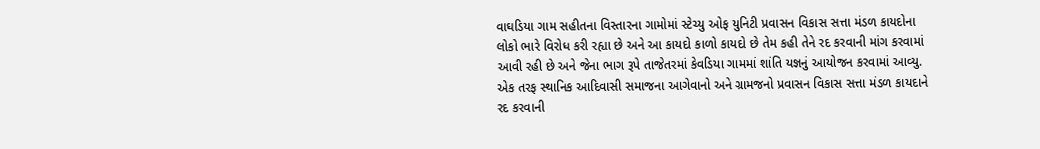વાઘડિયા ગામ સહીતના વિસ્તારના ગામોમાં સ્ટેચ્યુ ઓફ યુનિટી પ્રવાસન વિકાસ સત્તા મંડળ કાયદોના લોકો ભારે વિરોધ કરી રહ્યા છે અને આ કાયદો કાળો કાયદો છે તેમ કહી તેને રદ કરવાની માંગ કરવામાં આવી રહી છે અને જેના ભાગ રૂપે તાજેતરમાં કેવડિયા ગામમાં શાંતિ યજ્ઞનું આયોજન કરવામાં આવ્યુ. એક તરફ સ્થાનિક આદિવાસી સમાજના આગેવાનો અને ગ્રામજનો પ્રવાસન વિકાસ સત્તા મંડળ કાયદાને રદ કરવાની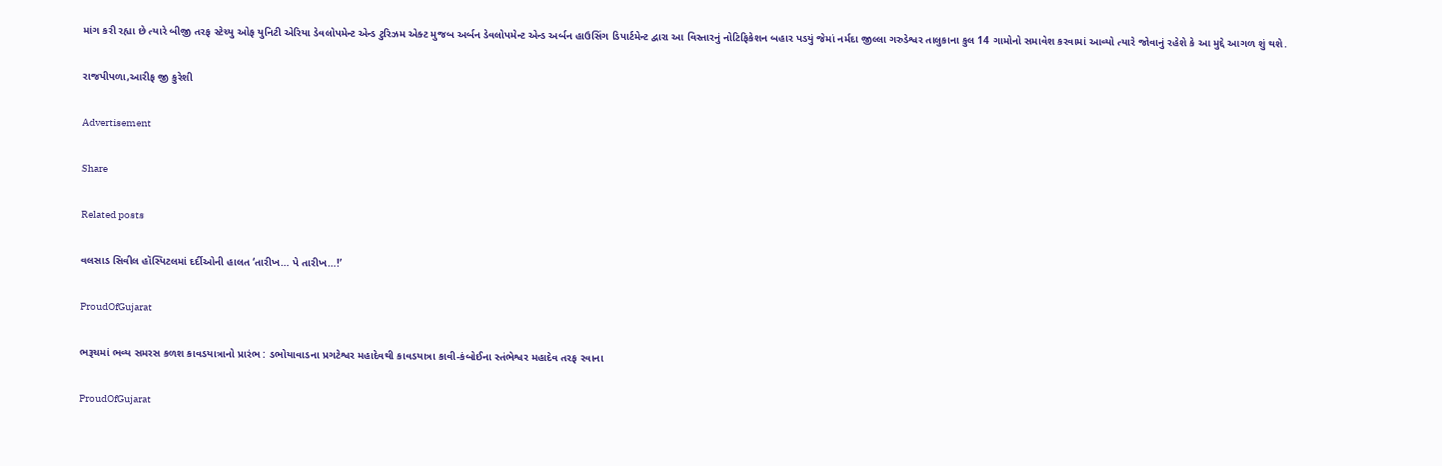માંગ કરી રહ્યા છે ત્યારે બીજી તરફ સ્ટેચ્યુ ઓફ યુનિટી એરિયા ડેવલોપમેન્ટ એન્ડ ટુરિઝમ એક્ટ મુજબ અર્બન ડેવલોપમેન્ટ એન્ડ અર્બન હાઉસિંગ ડિપાર્ટમેન્ટ દ્વારા આ વિસ્તારનું નોટિફિકેશન બહાર પડયું જેમાં નર્મદા જીલ્લા ગરુડેશ્વર તાલુકાના કુલ 14 ગામોનો સમાવેશ કરવામાં આવ્યો ત્યારે જોવાનું રહેશે કે આ મુદ્દે આગળ શું થશે.

રાજપીપળા,આરીફ જી કુરેશી

Advertisement

Share

Related posts

વલસાડ સિવીલ હૉસ્પિટલમાં દર્દીઓની હાલત ‘તારીખ… પે તારીખ…!’

ProudOfGujarat

ભરૂચમાં ભવ્ય સમરસ કળશ કાવડયાત્રાનો પ્રારંભ : ડભોયાવાડના પ્રગટેશ્વર મહાદેવથી કાવડયાત્રા કાવી-કંબોઈના સ્તંભેશ્વર મહાદેવ તરફ રવાના

ProudOfGujarat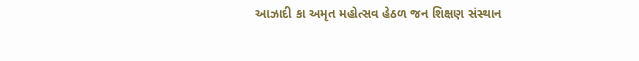આઝાદી કા અમૃત મહોત્સવ હેઠળ જન શિક્ષણ સંસ્થાન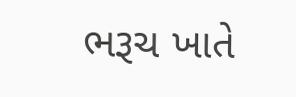ભરૂચ ખાતે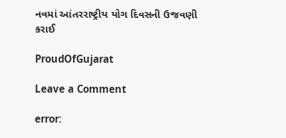નવમાં આંતરરાષ્ટ્રીય યોગ દિવસની ઉજવણી કરાઈ

ProudOfGujarat

Leave a Comment

error: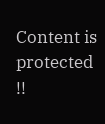Content is protected !!